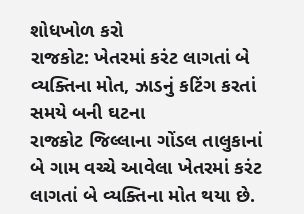શોધખોળ કરો
રાજકોટ: ખેતરમાં કરંટ લાગતાં બે વ્યક્તિના મોત, ઝાડનું કટિંગ કરતાં સમયે બની ઘટના
રાજકોટ જિલ્લાના ગોંડલ તાલુકાનાં બે ગામ વચ્ચે આવેલા ખેતરમાં કરંટ લાગતાં બે વ્યક્તિના મોત થયા છે.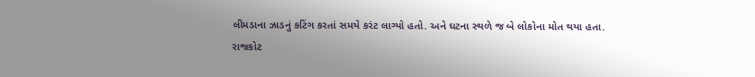લીમડાના ઝાડનું કટિંગ કરતાં સમયે કરંટ લાગ્યો હતો. અને ઘટના સ્થળે જ બે લોકોના મોત થયા હતા.
રાજકોટ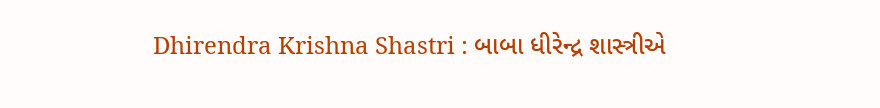Dhirendra Krishna Shastri : બાબા ધીરેન્દ્ર શાસ્ત્રીએ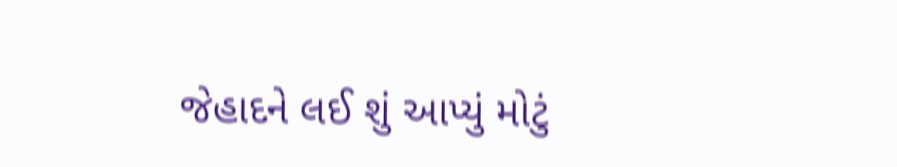જેહાદને લઈ શું આપ્યું મોટું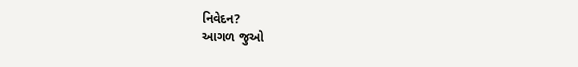નિવેદન?
આગળ જુઓ